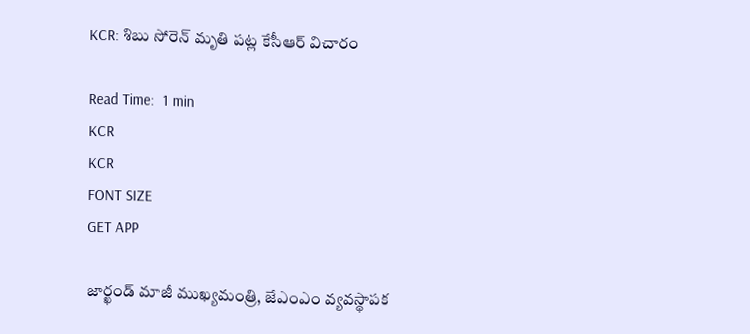KCR: శిబు సోరెన్ మృతి పట్ల కేసీఆర్ విచారం

Read Time:  1 min
KCR
KCR
FONT SIZE
GET APP

జార్ఖండ్ మాజీ ముఖ్యమంత్రి, జేఎంఎం వ్యవస్థాపక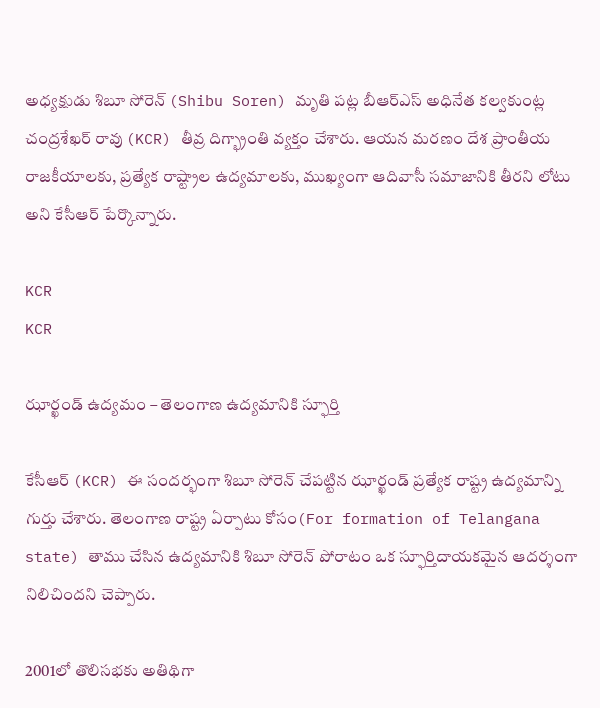అధ్యక్షుడు శిబూ సోరెన్ (Shibu Soren) మృతి పట్ల బీఆర్ఎస్ అధినేత కల్వకుంట్ల చంద్రశేఖర్ రావు (KCR) తీవ్ర దిగ్భ్రాంతి వ్యక్తం చేశారు. ఆయన మరణం దేశ ప్రాంతీయ రాజకీయాలకు, ప్రత్యేక రాష్ట్రాల ఉద్యమాలకు, ముఖ్యంగా ఆదివాసీ సమాజానికి తీరని లోటు అని కేసీఆర్ పేర్కొన్నారు.

KCR
KCR

ఝార్ఖండ్ ఉద్యమం – తెలంగాణ ఉద్యమానికి స్ఫూర్తి

కేసీఆర్ (KCR) ఈ సందర్భంగా శిబూ సోరెన్ చేపట్టిన ఝార్ఖండ్ ప్రత్యేక రాష్ట్ర ఉద్యమాన్ని గుర్తు చేశారు. తెలంగాణ రాష్ట్ర ఏర్పాటు కోసం(For formation of Telangana state) తాము చేసిన ఉద్యమానికి శిబూ సోరెన్ పోరాటం ఒక స్ఫూర్తిదాయకమైన ఆదర్శంగా నిలిచిందని చెప్పారు.

2001లో తొలిసభకు అతిథిగా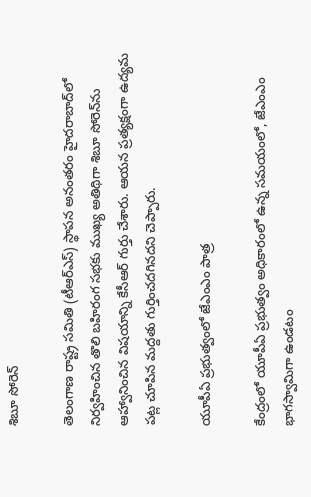శిబూ సోరెన్

తెలంగాణ రాష్ట్ర సమితి (టీఆర్ఎస్) స్థాపన అనంతరం హైదరాబాద్‌లో నిర్వహించిన తొలి బహిరంగ సభకు ముఖ్య అతిథిగా శిబూ సోరెన్‌ను ఆహ్వానించిన విషయాన్ని కేసీఆర్ గుర్తు చేశారు. ఆయన ప్రత్యక్షంగా ఉద్యమ పట్ల చూపిన మద్దతు గుర్తించదగినదని చెప్పారు.

యూపీఏ ప్రభుత్వంలో జేఎంఎం పాత్ర

కేంద్రంలో యూపీఏ ప్రభుత్వం అధికారంలో ఉన్న సమయంలో, జేఎంఎం భాగస్వామిగా ఉండటం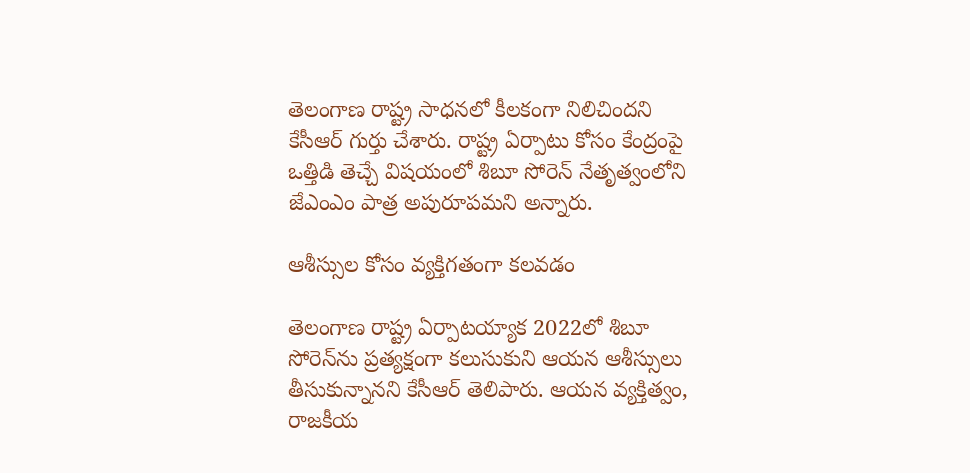తెలంగాణ రాష్ట్ర సాధనలో కీలకంగా నిలిచిందని కేసీఆర్ గుర్తు చేశారు. రాష్ట్ర ఏర్పాటు కోసం కేంద్రంపై ఒత్తిడి తెచ్చే విషయంలో శిబూ సోరెన్ నేతృత్వంలోని జేఎంఎం పాత్ర అపురూపమని అన్నారు.

ఆశీస్సుల కోసం వ్యక్తిగతంగా కలవడం

తెలంగాణ రాష్ట్ర ఏర్పాటయ్యాక 2022లో శిబూ సోరెన్‌ను ప్రత్యక్షంగా కలుసుకుని ఆయన ఆశీస్సులు తీసుకున్నానని కేసీఆర్ తెలిపారు. ఆయన వ్యక్తిత్వం, రాజకీయ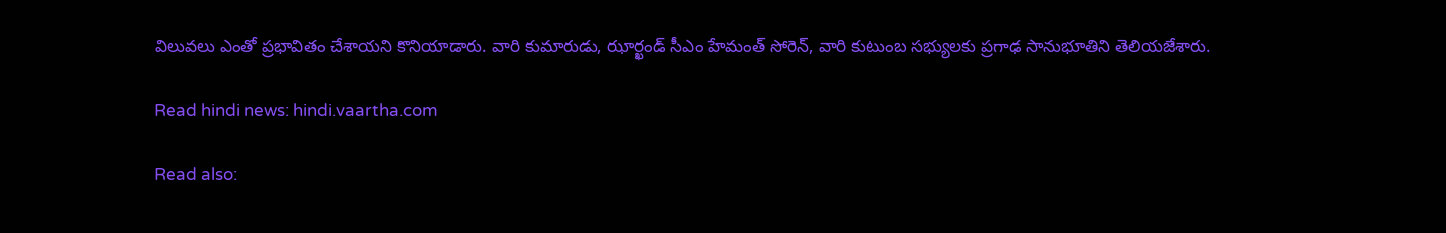విలువలు ఎంతో ప్రభావితం చేశాయని కొనియాడారు. వారి కుమారుడు, ఝార్ఖండ్ సీఎం హేమంత్ సోరెన్, వారి కుటుంబ సభ్యులకు ప్రగాఢ సానుభూతిని తెలియజేశారు.

Read hindi news: hindi.vaartha.com

Read also: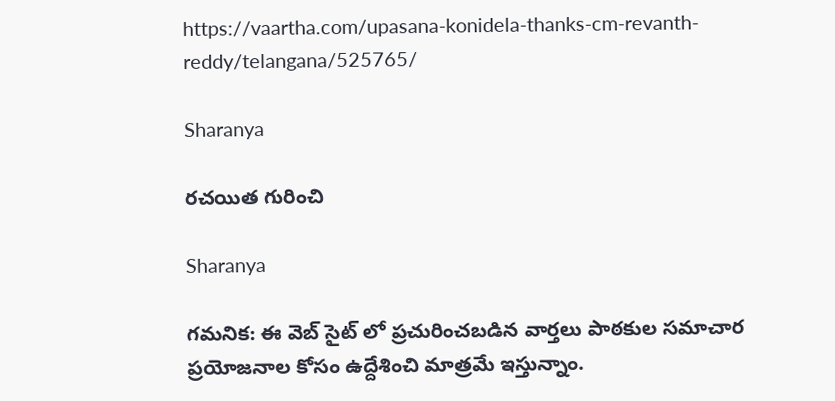https://vaartha.com/upasana-konidela-thanks-cm-revanth-reddy/telangana/525765/

Sharanya

రచయిత గురించి

Sharanya

గమనిక: ఈ వెబ్ సైట్ లో ప్రచురించబడిన వార్తలు పాఠకుల సమాచార ప్రయోజనాల కోసం ఉద్దేశించి మాత్రమే ఇస్తున్నాం.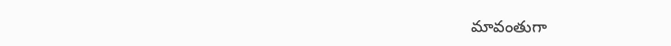మావంతుగా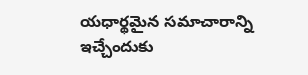యధార్థమైన సమాచారాన్ని ఇచ్చేందుకు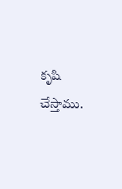కృషి చేస్తాము.